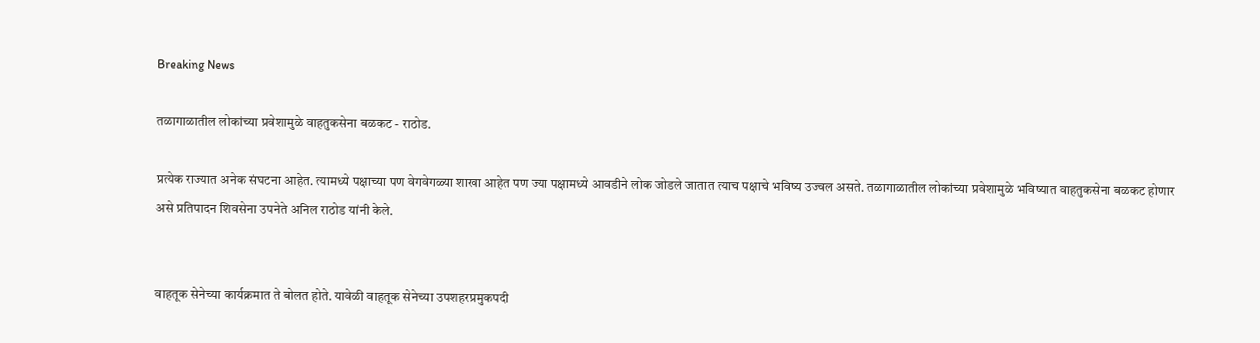Breaking News

तळागाळातील लोकांच्या प्रवेशामुळे वाहतुकसेना बळकट - राठोड.

प्रत्येक राज्यात अनेक संघटना आहेत. त्यामध्ये पक्षाच्या पण वेगवेगळ्या शाखा आहेत पण ज्या पक्षामध्ये आवडीने लोक जोडले जातात त्याच पक्षाचे भविष्य उज्वल असते. तळागाळातील लोकांच्या प्रवेशामुळे भविष्यात वाहतुकसेना बळकट होणार असे प्रतिपादन शिवसेना उपनेते अनिल राठोड यांनी केले.


वाहतूक सेनेच्या कार्यक्रमात ते बोलत होते. यावेळी वाहतूक सेनेच्या उपशहरप्रमुकपदी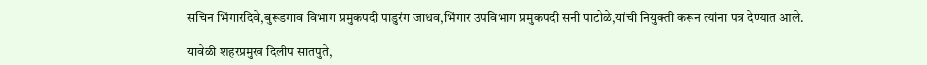सचिन भिंगारदिवे,बुरूडगाव विभाग प्रमुकपदी पाडुरंग जाधव,भिंगार उपविभाग प्रमुकपदी सनी पाटोळे,यांची नियुक्ती करून त्यांना पत्र देण्यात आले.

यावेळी शहरप्रमुख दिलीप सातपुते,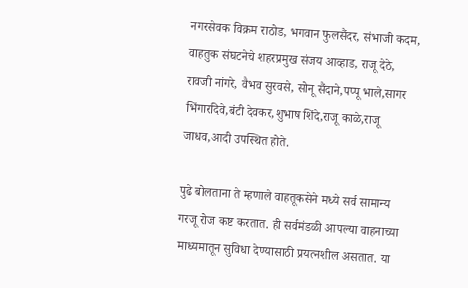नगरसेवक विक्रम राठोड, भगवान फुलसैंदर, संभाजी कदम, वाहतुक संघटनेचे शहरप्रमुख संजय आव्हाड, राजू देठे, रावजी नांगरे, वैभव सुरवसे, सोनू सैंदाने,पप्पू भाले,सागर भिंगारदिवे,बंटी देवकर,शुभाष शिंदे,राजू काळे,राजू जाधव,आदी उपस्थित होते.

पुढे बोलताना ते म्हणाले वाहतूकसेने मध्ये सर्व सामान्य गरजू रोज कष्ट करतात. ही सर्वमंडळी आपल्या वाहनाच्या माध्यमातून सुविधा देण्यासाठी प्रयत्नशील असतात. या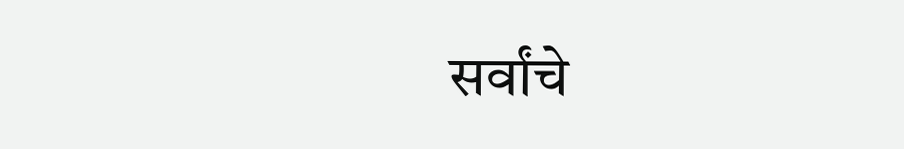सर्वांचे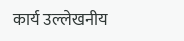कार्य उल्लेखनीय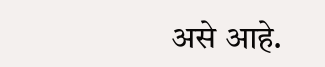असे आहे.